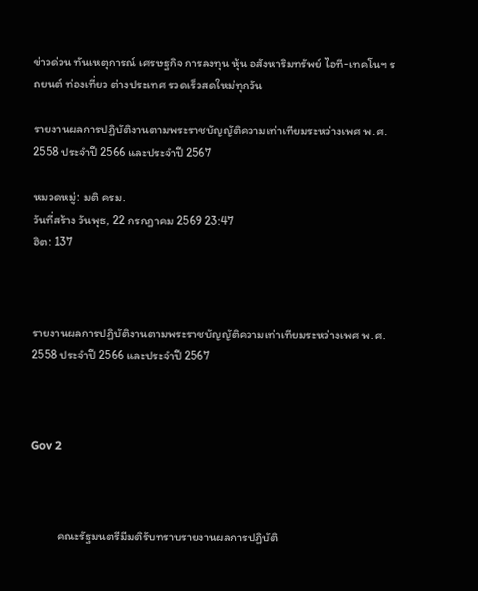ข่าวด่วน ทันเหตุการณ์ เศรษฐกิจ การลงทุน หุ้น อสังหาริมทรัพย์ ไอที-เทคโนฯ รถยนต์ ท่องเที่ยว ต่างประเทศ รวดเร็วสดใหม่ทุกวัน

รายงานผลการปฏิบัติงานตามพระราชบัญญัติความเท่าเทียมระหว่างเพศ พ.ศ. 2558 ประจำปี 2566 และประจำปี 2567

หมวดหมู่: มติ ครม.
วันที่สร้าง วันพุธ, 22 กรกฎาคม 2569 23:47
ฮิต: 137



รายงานผลการปฏิบัติงานตามพระราชบัญญัติความเท่าเทียมระหว่างเพศ พ.ศ. 2558 ประจำปี 2566 และประจำปี 2567



Gov 2



          คณะรัฐมนตรีมีมติรับทราบรายงานผลการปฏิบัติ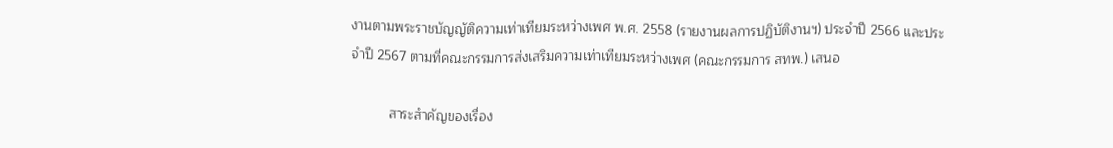งานตามพระราชบัญญัติความเท่าเทียมระหว่างเพศ พ.ศ. 2558 (รายงานผลการปฏิบัติงานฯ) ประจำปี 2566 และประจำปี 2567 ตามที่คณะกรรมการส่งเสริมความเท่าเทียมระหว่างเพศ (คณะกรรมการ สทพ.) เสนอ

          สาระสำคัญของเรื่อง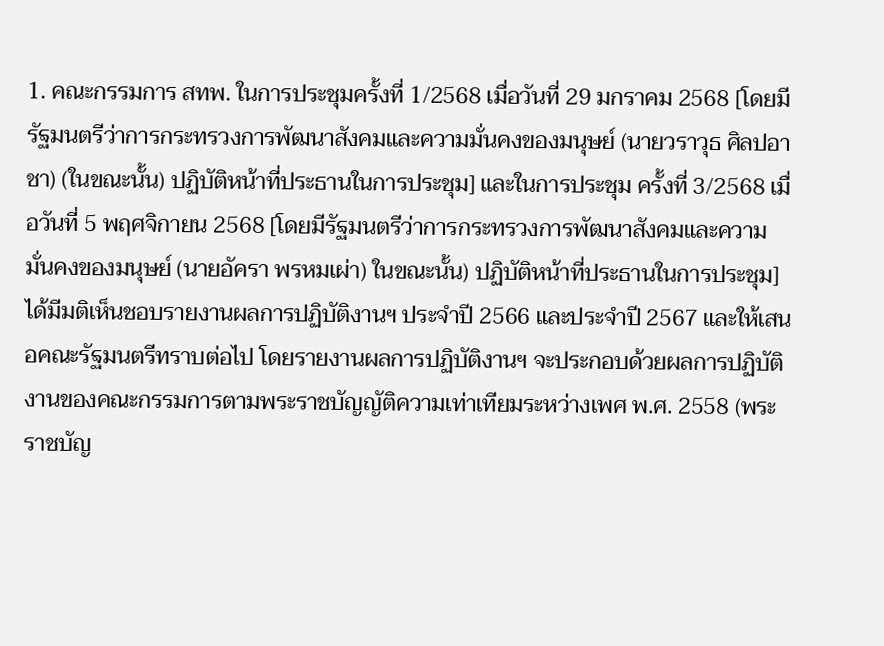1. คณะกรรมการ สทพ. ในการประชุมครั้งที่ 1/2568 เมื่อวันที่ 29 มกราคม 2568 [โดยมีรัฐมนตรีว่าการกระทรวงการพัฒนาสังคมและความมั่นคงของมนุษย์ (นายวราวุธ ศิลปอาชา) (ในขณะนั้น) ปฏิบัติหน้าที่ประธานในการประชุม] และในการประชุม ครั้งที่ 3/2568 เมื่อวันที่ 5 พฤศจิกายน 2568 [โดยมีรัฐมนตรีว่าการกระทรวงการพัฒนาสังคมและความมั่นคงของมนุษย์ (นายอัครา พรหมเผ่า) ในขณะนั้น) ปฏิบัติหน้าที่ประธานในการประชุม] ได้มีมติเห็นชอบรายงานผลการปฏิบัติงานฯ ประจำปี 2566 และประจำปี 2567 และให้เสนอคณะรัฐมนตรีทราบต่อไป โดยรายงานผลการปฏิบัติงานฯ จะประกอบด้วยผลการปฏิบัติงานของคณะกรรมการตามพระราชบัญญัติความเท่าเทียมระหว่างเพศ พ.ศ. 2558 (พระราชบัญ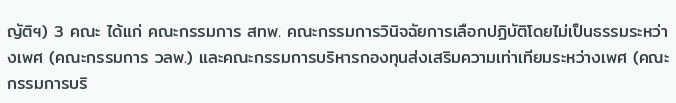ญัติฯ) 3 คณะ ได้แก่ คณะกรรมการ สทพ. คณะกรรมการวินิจฉัยการเลือกปฏิบัติโดยไม่เป็นธรรมระหว่างเพศ (คณะกรรมการ วลพ.) และคณะกรรมการบริหารกองทุนส่งเสริมความเท่าเทียมระหว่างเพศ (คณะกรรมการบริ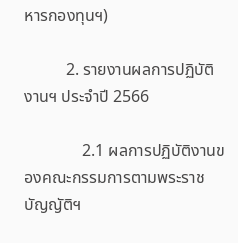หารกองทุนฯ)

          2. รายงานผลการปฏิบัติงานฯ ประจำปี 2566

              2.1 ผลการปฏิบัติงานของคณะกรรมการตามพระราชบัญญัติฯ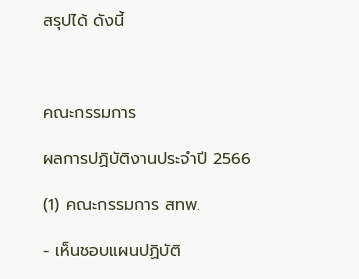สรุปได้ ดังนี้



คณะกรรมการ

ผลการปฏิบัติงานประจำปี 2566

(1) คณะกรรมการ สทพ.

- เห็นชอบแผนปฏิบัติ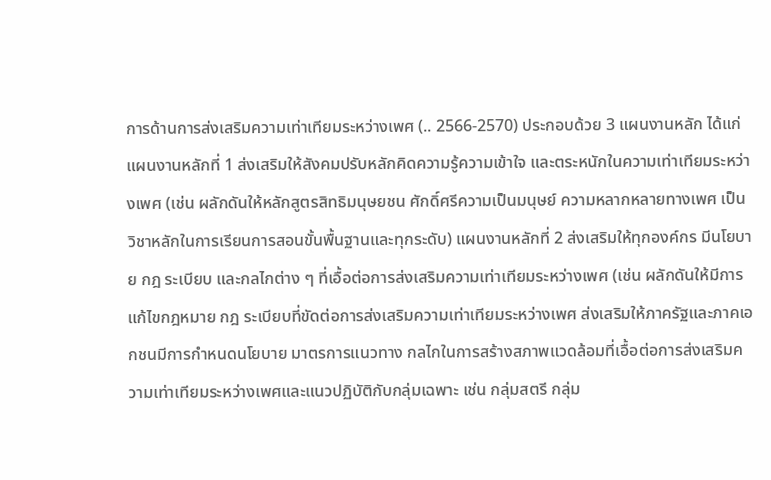การด้านการส่งเสริมความเท่าเทียมระหว่างเพศ (.. 2566-2570) ประกอบด้วย 3 แผนงานหลัก ได้แก่ แผนงานหลักที่ 1 ส่งเสริมให้สังคมปรับหลักคิดความรู้ความเข้าใจ และตระหนักในความเท่าเทียมระหว่างเพศ (เช่น ผลักดันให้หลักสูตรสิทธิมนุษยชน ศักดิ์ศรีความเป็นมนุษย์ ความหลากหลายทางเพศ เป็นวิชาหลักในการเรียนการสอนขั้นพื้นฐานและทุกระดับ) แผนงานหลักที่ 2 ส่งเสริมให้ทุกองค์กร มีนโยบาย กฎ ระเบียบ และกลไกต่าง ๆ ที่เอื้อต่อการส่งเสริมความเท่าเทียมระหว่างเพศ (เช่น ผลักดันให้มีการแก้ไขกฎหมาย กฎ ระเบียบที่ขัดต่อการส่งเสริมความเท่าเทียมระหว่างเพศ ส่งเสริมให้ภาครัฐและภาคเอกชนมีการกำหนดนโยบาย มาตรการแนวทาง กลไกในการสร้างสภาพแวดล้อมที่เอื้อต่อการส่งเสริมความเท่าเทียมระหว่างเพศและแนวปฏิบัติกับกลุ่มเฉพาะ เช่น กลุ่มสตรี กลุ่ม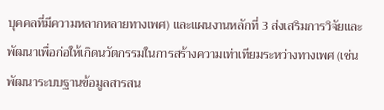บุคคลที่มีความหลากหลายทางเพศ) และแผนงานหลักที่ 3 ส่งเสริมการวิจัยและพัฒนาเพื่อก่อให้เกิดนวัตกรรมในการสร้างความเท่าเทียมระหว่างทางเพศ (เช่น พัฒนาระบบฐานข้อมูลสารสน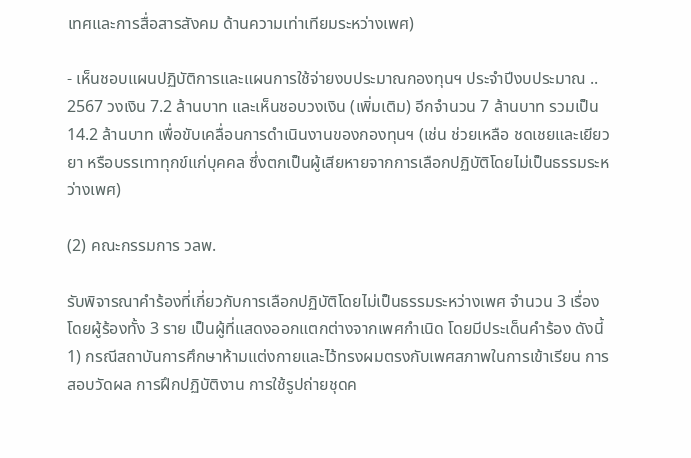เทศและการสื่อสารสังคม ด้านความเท่าเทียมระหว่างเพศ)

- เห็นชอบแผนปฏิบัติการและแผนการใช้จ่ายงบประมาณกองทุนฯ ประจำปีงบประมาณ .. 2567 วงเงิน 7.2 ล้านบาท และเห็นชอบวงเงิน (เพิ่มเติม) อีกจำนวน 7 ล้านบาท รวมเป็น 14.2 ล้านบาท เพื่อขับเคลื่อนการดำเนินงานของกองทุนฯ (เช่น ช่วยเหลือ ชดเชยและเยียวยา หรือบรรเทาทุกข์แก่บุคคล ซึ่งตกเป็นผู้เสียหายจากการเลือกปฏิบัติโดยไม่เป็นธรรมระหว่างเพศ)

(2) คณะกรรมการ วลพ.

รับพิจารณาคำร้องที่เกี่ยวกับการเลือกปฏิบัติโดยไม่เป็นธรรมระหว่างเพศ จำนวน 3 เรื่อง โดยผู้ร้องทั้ง 3 ราย เป็นผู้ที่แสดงออกแตกต่างจากเพศกำเนิด โดยมีประเด็นคำร้อง ดังนี้ 1) กรณีสถาบันการศึกษาห้ามแต่งกายและไว้ทรงผมตรงกับเพศสภาพในการเข้าเรียน การสอบวัดผล การฝึกปฏิบัติงาน การใช้รูปถ่ายชุดค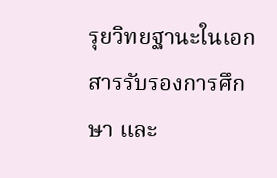รุยวิทยฐานะในเอกสารรับรองการศึกษา และ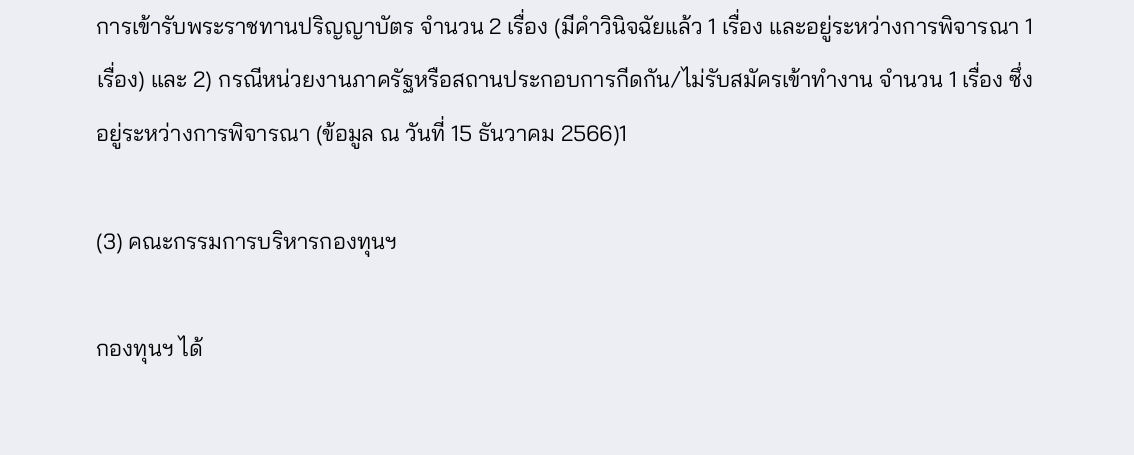การเข้ารับพระราชทานปริญญาบัตร จำนวน 2 เรื่อง (มีคำวินิจฉัยแล้ว 1 เรื่อง และอยู่ระหว่างการพิจารณา 1 เรื่อง) และ 2) กรณีหน่วยงานภาครัฐหรือสถานประกอบการกีดกัน/ไม่รับสมัครเข้าทำงาน จำนวน 1 เรื่อง ซึ่งอยู่ระหว่างการพิจารณา (ข้อมูล ณ วันที่ 15 ธันวาคม 2566)1

(3) คณะกรรมการบริหารกองทุนฯ

กองทุนฯ ได้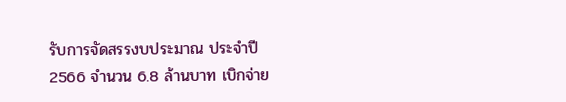รับการจัดสรรงบประมาณ ประจำปี 2566 จำนวน 6.8 ล้านบาท เบิกจ่าย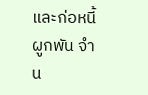และก่อหนี้ผูกพัน จำน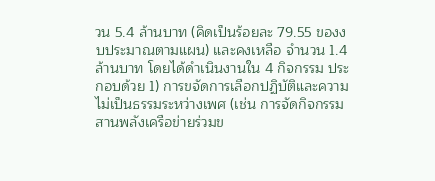วน 5.4 ล้านบาท (คิดเป็นร้อยละ 79.55 ของงบประมาณตามแผน) และคงเหลือ จำนวน 1.4 ล้านบาท โดยได้ดำเนินงานใน 4 กิจกรรม ประกอบด้วย 1) การขจัดการเลือกปฏิบัติและความไม่เป็นธรรมระหว่างเพศ (เช่น การจัดกิจกรรมสานพลังเครือข่ายร่วมข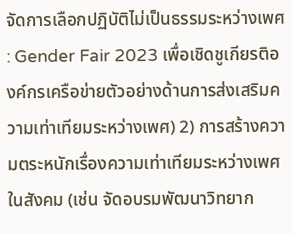จัดการเลือกปฏิบัติไม่เป็นธรรมระหว่างเพศ : Gender Fair 2023 เพื่อเชิดชูเกียรติองค์กรเครือข่ายตัวอย่างด้านการส่งเสริมความเท่าเทียมระหว่างเพศ) 2) การสร้างความตระหนักเรื่องความเท่าเทียมระหว่างเพศในสังคม (เช่น จัดอบรมพัฒนาวิทยาก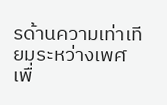รด้านความเท่าเทียมระหว่างเพศ เพื่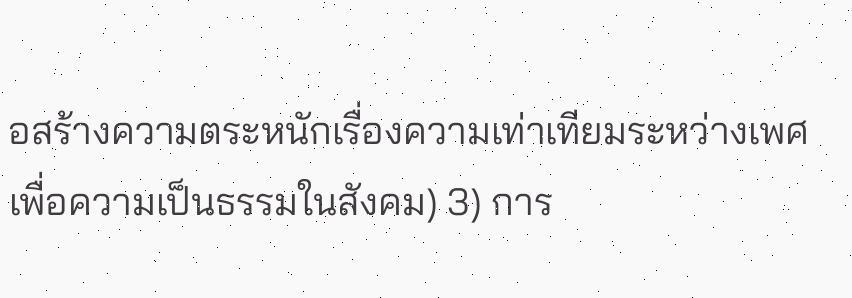อสร้างความตระหนักเรื่องความเท่าเทียมระหว่างเพศเพื่อความเป็นธรรมในสังคม) 3) การ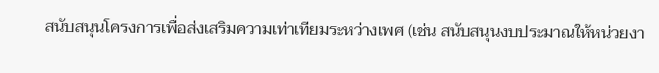สนับสนุนโครงการเพื่อส่งเสริมความเท่าเทียมระหว่างเพศ (เช่น สนับสนุนงบประมาณให้หน่วยงา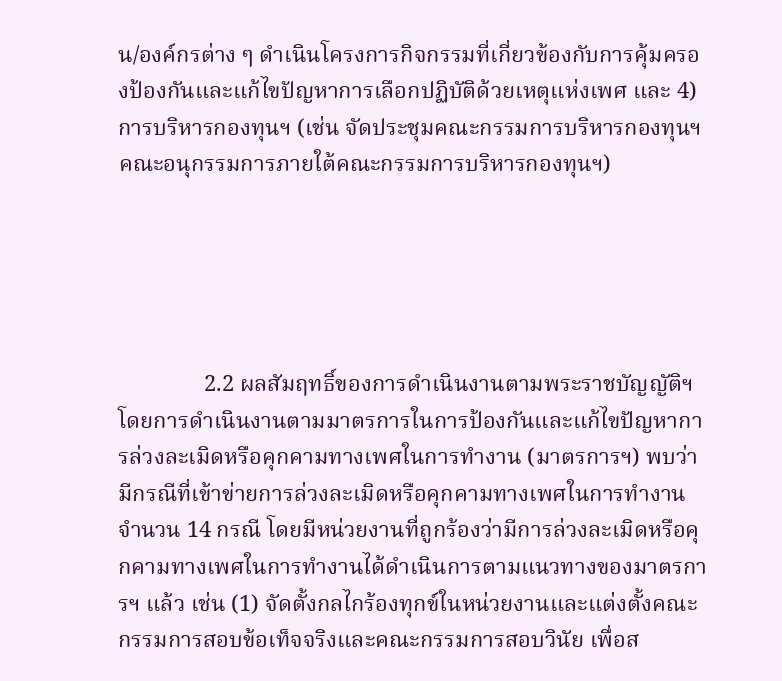น/องค์กรต่าง ๆ ดำเนินโครงการกิจกรรมที่เกี่ยวข้องกับการคุ้มครองป้องกันและแก้ไขปัญหาการเลือกปฏิบัติด้วยเหตุแห่งเพศ และ 4) การบริหารกองทุนฯ (เช่น จัดประชุมคณะกรรมการบริหารกองทุนฯคณะอนุกรรมการภายใต้คณะกรรมการบริหารกองทุนฯ)





               2.2 ผลสัมฤทธิ์ของการดำเนินงานตามพระราชบัญญัติฯ โดยการดำเนินงานตามมาตรการในการป้องกันและแก้ไขปัญหาการล่วงละเมิดหรือคุกคามทางเพศในการทำงาน (มาตรการฯ) พบว่า มีกรณีที่เข้าข่ายการล่วงละเมิดหรือคุกคามทางเพศในการทำงาน จำนวน 14 กรณี โดยมีหน่วยงานที่ถูกร้องว่ามีการล่วงละเมิดหรือคุกคามทางเพศในการทำงานได้ดำเนินการตามแนวทางของมาตรการฯ แล้ว เช่น (1) จัดตั้งกลไกร้องทุกข์ในหน่วยงานและแต่งตั้งคณะกรรมการสอบข้อเท็จจริงและคณะกรรมการสอบวินัย เพื่อส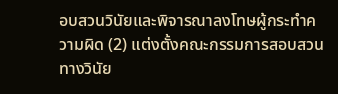อบสวนวินัยและพิจารณาลงโทษผู้กระทำความผิด (2) แต่งตั้งคณะกรรมการสอบสวนทางวินัย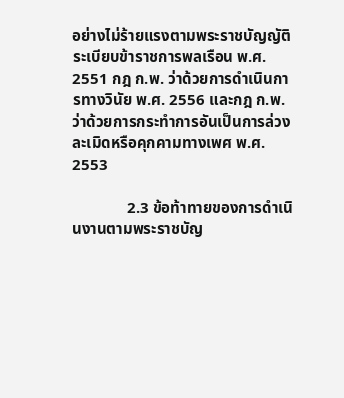อย่างไม่ร้ายแรงตามพระราชบัญญัติระเบียบข้าราชการพลเรือน พ.ศ. 2551 กฎ ก.พ. ว่าด้วยการดำเนินการทางวินัย พ.ศ. 2556 และกฎ ก.พ. ว่าด้วยการกระทำการอันเป็นการล่วงละเมิดหรือคุกคามทางเพศ พ.ศ. 2553

              2.3 ข้อท้าทายของการดำเนินงานตามพระราชบัญ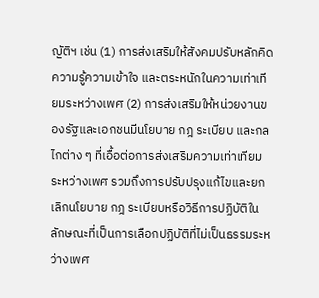ญัติฯ เช่น (1) การส่งเสริมให้สังคมปรับหลักคิด ความรู้ความเข้าใจ และตระหนักในความเท่าเทียมระหว่างเพศ (2) การส่งเสริมให้หน่วยงานของรัฐและเอกชนมีนโยบาย กฎ ระเบียบ และกลไกต่าง ๆ ที่เอื้อต่อการส่งเสริมความเท่าเทียมระหว่างเพศ รวมถึงการปรับปรุงแก้ไขและยกเลิกนโยบาย กฎ ระเบียบหรือวิธีการปฏิบัติในลักษณะที่เป็นการเลือกปฏิบัติที่ไม่เป็นธรรมระหว่างเพศ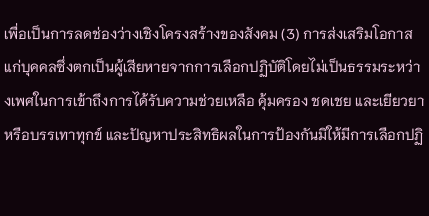เพื่อเป็นการลดช่องว่างเชิงโครงสร้างของสังคม (3) การส่งเสริมโอกาสแก่บุคคลซึ่งตกเป็นผู้เสียหายจากการเลือกปฏิบัติโดยไม่เป็นธรรมระหว่างเพศในการเข้าถึงการได้รับความช่วยเหลือ คุ้มครอง ชดเชย และเยียวยาหรือบรรเทาทุกข์ และปัญหาประสิทธิผลในการป้องกันมิให้มีการเลือกปฏิ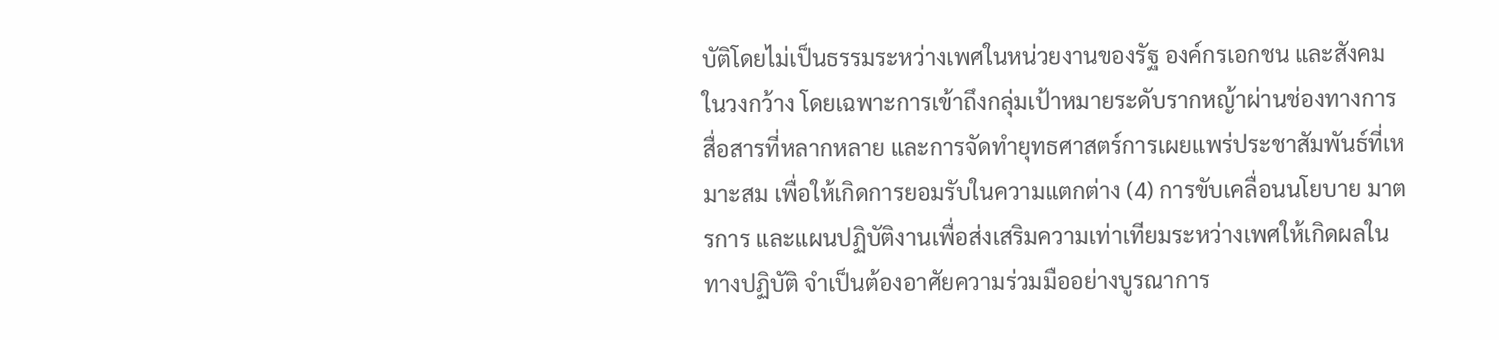บัติโดยไม่เป็นธรรมระหว่างเพศในหน่วยงานของรัฐ องค์กรเอกชน และสังคมในวงกว้าง โดยเฉพาะการเข้าถึงกลุ่มเป้าหมายระดับรากหญ้าผ่านช่องทางการสื่อสารที่หลากหลาย และการจัดทำยุทธศาสตร์การเผยแพร่ประชาสัมพันธ์ที่เหมาะสม เพื่อให้เกิดการยอมรับในความแตกต่าง (4) การขับเคลื่อนนโยบาย มาตรการ และแผนปฏิบัติงานเพื่อส่งเสริมความเท่าเทียมระหว่างเพศให้เกิดผลในทางปฏิบัติ จำเป็นต้องอาศัยความร่วมมืออย่างบูรณาการ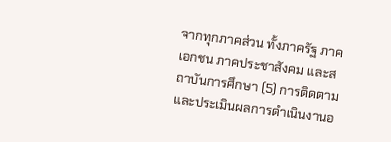จากทุกภาคส่วน ทั้งภาครัฐ ภาคเอกชน ภาคประชาสังคม และสถาบันการศึกษา (5) การติดตามและประเมินผลการดำเนินงานอ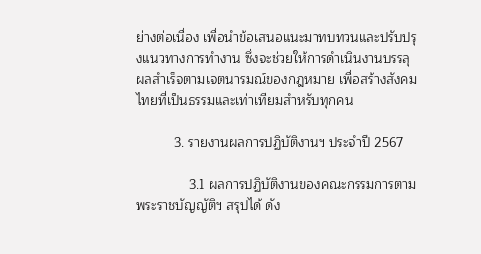ย่างต่อเนื่อง เพื่อนำข้อเสนอแนะมาทบทวนและปรับปรุงแนวทางการทำงาน ซึ่งจะช่วยให้การดำเนินงานบรรลุผลสำเร็จตามเจตนารมณ์ของกฎหมาย เพื่อสร้างสังคมไทยที่เป็นธรรมและเท่าเทียมสำหรับทุกคน

          3. รายงานผลการปฏิบัติงานฯ ประจำปี 2567

              3.1 ผลการปฏิบัติงานของคณะกรรมการตามพระราชบัญญัติฯ สรุปได้ ดัง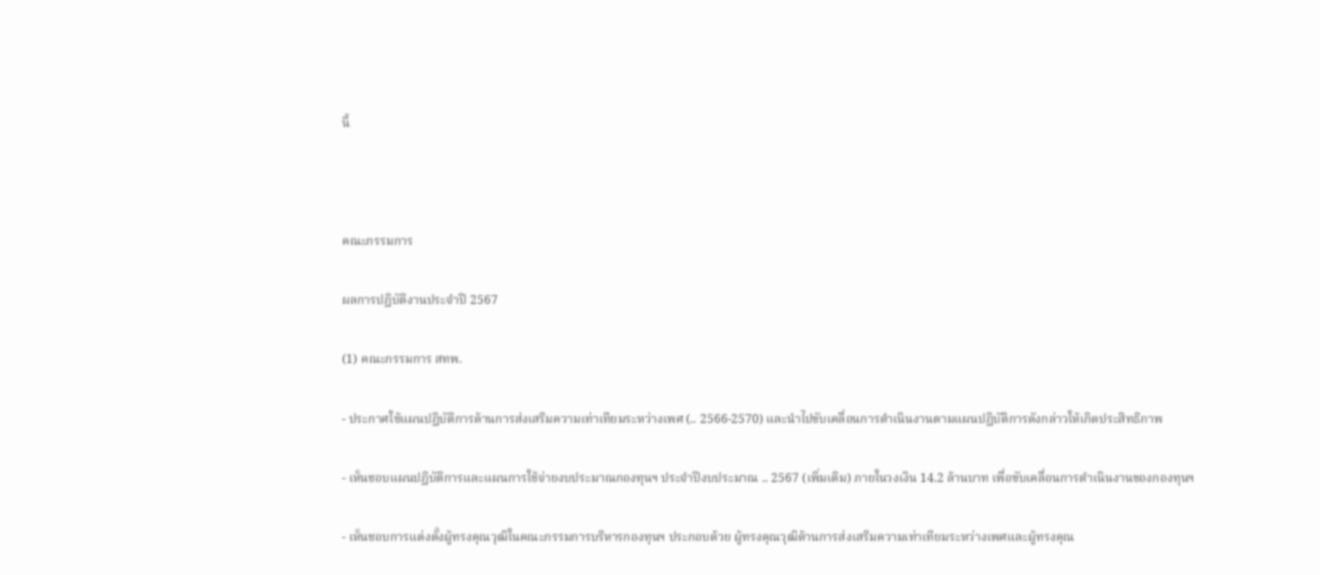นี้



คณะกรรมการ

ผลการปฏิบัติงานประจำปี 2567

(1) คณะกรรมการ สทพ.

- ประกาศใช้แผนปฏิบัติการด้านการส่งเสริมความเท่าเทียมระหว่างเพศ (.. 2566-2570) และนำไปขับเคลื่อนการดำเนินงานตามแผนปฏิบัติการดังกล่าวให้เกิดประสิทธิภาพ

- เห็นชอบแผนปฏิบัติการและแผนการใช้จ่ายงบประมาณกองทุนฯ ประจำปีงบประมาณ .. 2567 (เพิ่มเติม) ภายในวงเงิน 14.2 ล้านบาท เพื่อขับเคลื่อนการดำเนินงานของกองทุนฯ

- เห็นชอบการแต่งตั้งผู้ทรงคุณวุฒิในคณะกรรมการบริหารกองทุนฯ ประกอบด้วย ผู้ทรงคุณวุฒิด้านการส่งเสริมความเท่าเทียมระหว่างเพศและผู้ทรงคุณ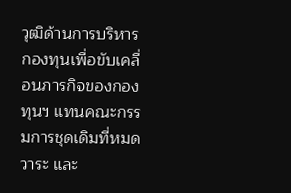วุฒิด้านการบริหารกองทุนเพื่อขับเคลื่อนภารกิจของกองทุนฯ แทนคณะกรรมการชุดเดิมที่หมดวาระ และ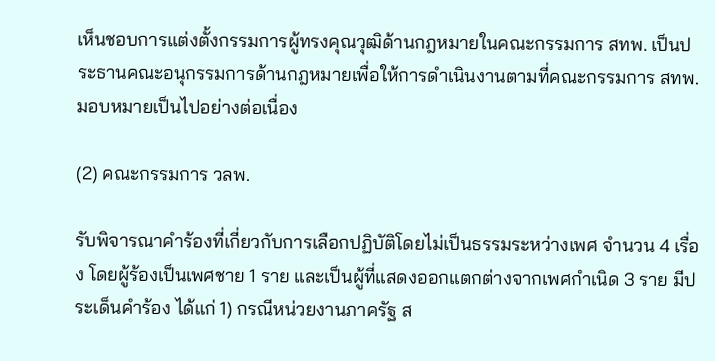เห็นชอบการแต่งตั้งกรรมการผู้ทรงคุณวุฒิด้านกฎหมายในคณะกรรมการ สทพ. เป็นประธานคณะอนุกรรมการด้านกฎหมายเพื่อให้การดำเนินงานตามที่คณะกรรมการ สทพ. มอบหมายเป็นไปอย่างต่อเนื่อง

(2) คณะกรรมการ วลพ.

รับพิจารณาคำร้องที่เกี่ยวกับการเลือกปฏิบัติโดยไม่เป็นธรรมระหว่างเพศ จำนวน 4 เรื่อง โดยผู้ร้องเป็นเพศชาย 1 ราย และเป็นผู้ที่แสดงออกแตกต่างจากเพศกำเนิด 3 ราย มีประเด็นคำร้อง ได้แก่ 1) กรณีหน่วยงานภาครัฐ ส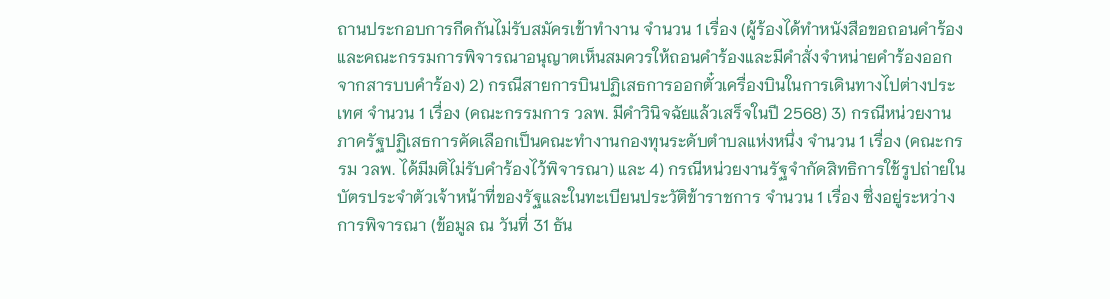ถานประกอบการกีดกันไม่รับสมัครเข้าทำงาน จำนวน 1 เรื่อง (ผู้ร้องได้ทำหนังสือขอถอนคำร้อง และคณะกรรมการพิจารณาอนุญาตเห็นสมควรให้ถอนคำร้องและมีคำสั่งจำหน่ายคำร้องออกจากสารบบคำร้อง) 2) กรณีสายการบินปฏิเสธการออกตั๋วเครื่องบินในการเดินทางไปต่างประเทศ จำนวน 1 เรื่อง (คณะกรรมการ วลพ. มีคำวินิจฉัยแล้วเสร็จในปี 2568) 3) กรณีหน่วยงานภาครัฐปฏิเสธการคัดเลือกเป็นคณะทำงานกองทุนระดับตำบลแห่งหนึ่ง จำนวน 1 เรื่อง (คณะกรรม วลพ. ได้มีมติไม่รับคำร้องไว้พิจารณา) และ 4) กรณีหน่วยงานรัฐจำกัดสิทธิการใช้รูปถ่ายในบัตรประจำตัวเจ้าหน้าที่ของรัฐและในทะเบียนประวัติข้าราชการ จำนวน 1 เรื่อง ซึ่งอยู่ระหว่างการพิจารณา (ข้อมูล ณ วันที่ 31 ธัน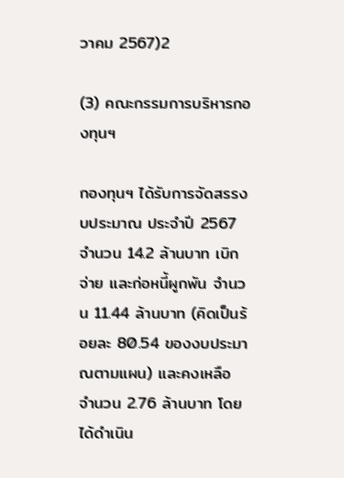วาคม 2567)2

(3) คณะกรรมการบริหารกองทุนฯ

กองทุนฯ ได้รับการจัดสรรงบประมาณ ประจำปี 2567 จำนวน 14.2 ล้านบาท เบิกจ่าย และก่อหนี้ผูกพัน จำนวน 11.44 ล้านบาท (คิดเป็นร้อยละ 80.54 ของงบประมาณตามแผน) และคงเหลือ จำนวน 2.76 ล้านบาท โดยได้ดำเนิน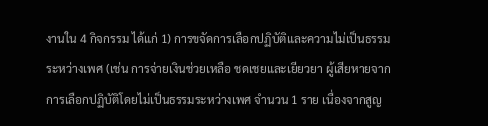งานใน 4 กิจกรรม ได้แก่ 1) การขจัดการเลือกปฏิบัติและความไม่เป็นธรรมระหว่างเพศ (เช่น การจ่ายเงินช่วยเหลือ ชดเชยและเยียวยา ผู้เสียหายจากการเลือกปฏิบัติโดยไม่เป็นธรรมระหว่างเพศ จำนวน 1 ราย เนื่องจากสูญ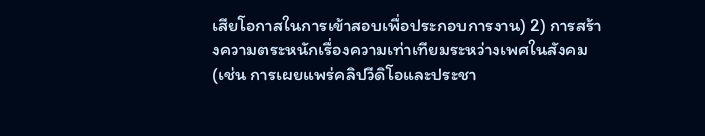เสียโอกาสในการเข้าสอบเพื่อประกอบการงาน) 2) การสร้างความตระหนักเรื่องความเท่าเทียมระหว่างเพศในสังคม (เช่น การเผยแพร่คลิปวีดิโอและประชา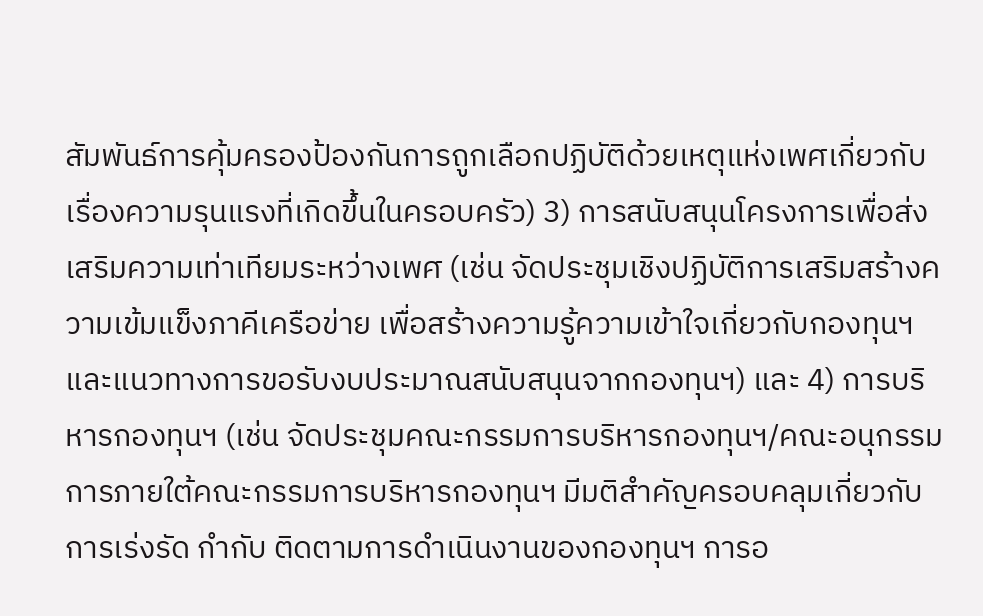สัมพันธ์การคุ้มครองป้องกันการถูกเลือกปฏิบัติด้วยเหตุแห่งเพศเกี่ยวกับเรื่องความรุนแรงที่เกิดขึ้นในครอบครัว) 3) การสนับสนุนโครงการเพื่อส่งเสริมความเท่าเทียมระหว่างเพศ (เช่น จัดประชุมเชิงปฏิบัติการเสริมสร้างความเข้มแข็งภาคีเครือข่าย เพื่อสร้างความรู้ความเข้าใจเกี่ยวกับกองทุนฯ และแนวทางการขอรับงบประมาณสนับสนุนจากกองทุนฯ) และ 4) การบริหารกองทุนฯ (เช่น จัดประชุมคณะกรรมการบริหารกองทุนฯ/คณะอนุกรรมการภายใต้คณะกรรมการบริหารกองทุนฯ มีมติสำคัญครอบคลุมเกี่ยวกับการเร่งรัด กำกับ ติดตามการดำเนินงานของกองทุนฯ การอ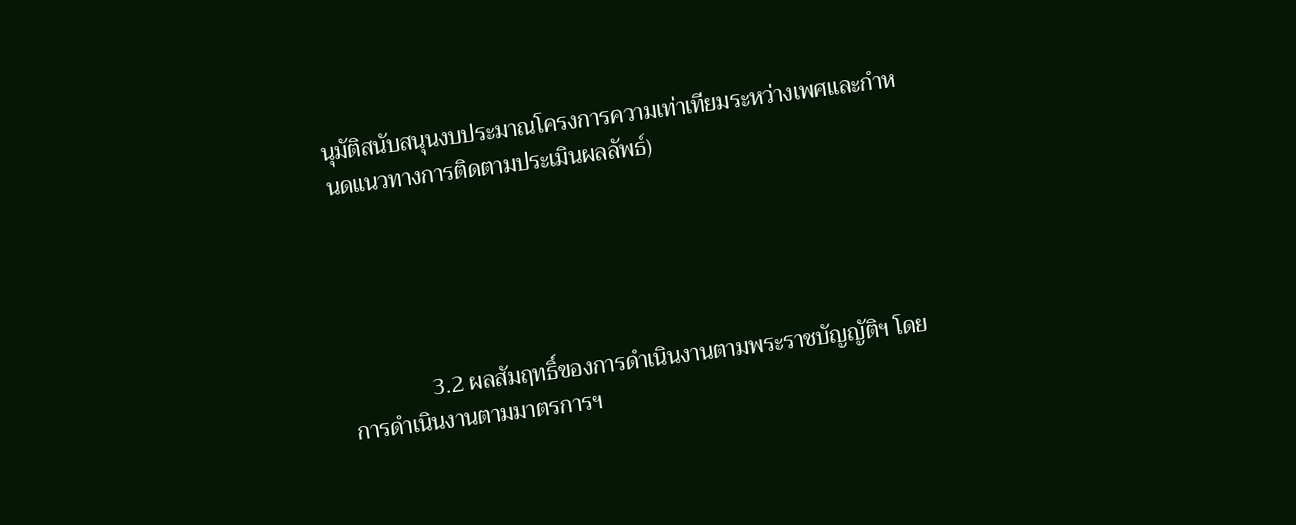นุมัติสนับสนุนงบประมาณโครงการความเท่าเทียมระหว่างเพศและกำหนดแนวทางการติดตามประเมินผลลัพธ์)





              3.2 ผลสัมฤทธิ์ของการดำเนินงานตามพระราชบัญญัติฯ โดยการดำเนินงานตามมาตรการฯ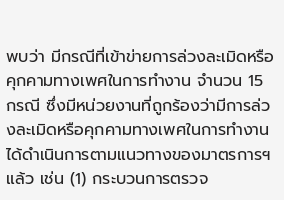พบว่า มีกรณีที่เข้าข่ายการล่วงละเมิดหรือคุกคามทางเพศในการทำงาน จำนวน 15 กรณี ซึ่งมีหน่วยงานที่ถูกร้องว่ามีการล่วงละเมิดหรือคุกคามทางเพศในการทำงานได้ดำเนินการตามแนวทางของมาตรการฯ แล้ว เช่น (1) กระบวนการตรวจ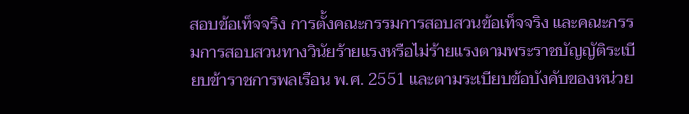สอบข้อเท็จจริง การตั้งคณะกรรมการสอบสวนข้อเท็จจริง และคณะกรรมการสอบสวนทางวินัยร้ายแรงหรือไม่ร้ายแรงตามพระราชบัญญัติระเบียบข้าราชการพลเรือน พ.ศ. 2551 และตามระเบียบข้อบังคับของหน่วย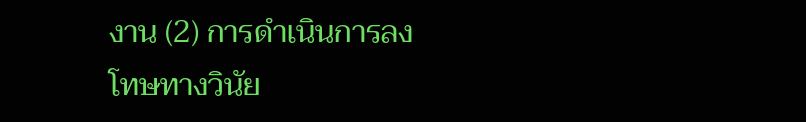งาน (2) การดำเนินการลงโทษทางวินัย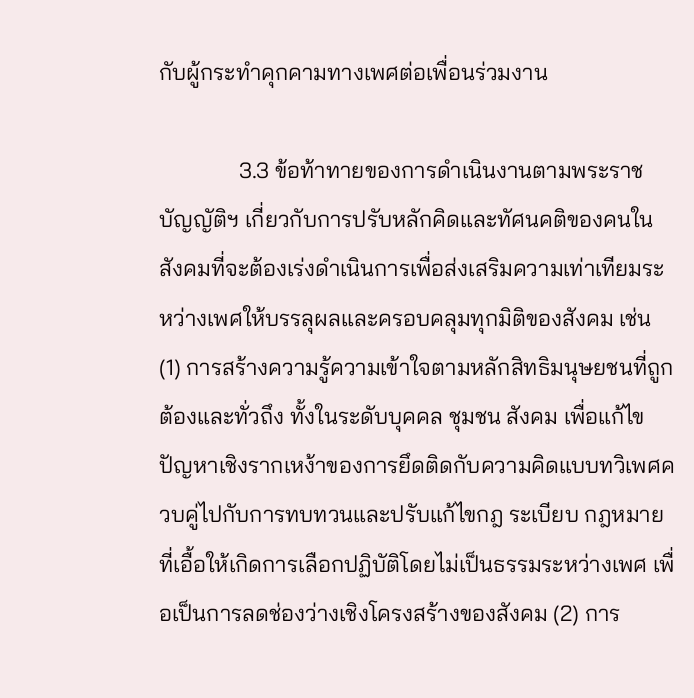กับผู้กระทำคุกคามทางเพศต่อเพื่อนร่วมงาน

              3.3 ข้อท้าทายของการดำเนินงานตามพระราชบัญญัติฯ เกี่ยวกับการปรับหลักคิดและทัศนคติของคนในสังคมที่จะต้องเร่งดำเนินการเพื่อส่งเสริมความเท่าเทียมระหว่างเพศให้บรรลุผลและครอบคลุมทุกมิติของสังคม เช่น (1) การสร้างความรู้ความเข้าใจตามหลักสิทธิมนุษยชนที่ถูกต้องและทั่วถึง ทั้งในระดับบุคคล ชุมชน สังคม เพื่อแก้ไขปัญหาเชิงรากเหง้าของการยึดติดกับความคิดแบบทวิเพศควบคู่ไปกับการทบทวนและปรับแก้ไขกฎ ระเบียบ กฎหมายที่เอื้อให้เกิดการเลือกปฏิบัติโดยไม่เป็นธรรมระหว่างเพศ เพื่อเป็นการลดช่องว่างเชิงโครงสร้างของสังคม (2) การ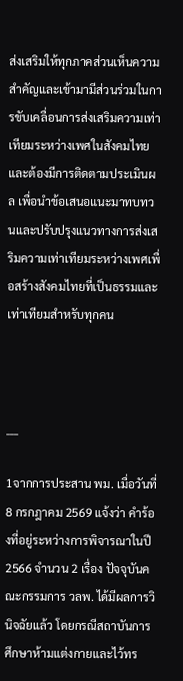ส่งเสริมให้ทุกภาคส่วนเห็นความสำคัญและเข้ามามีส่วนร่วมในการขับเคลื่อนการส่งเสริมความเท่าเทียมระหว่างเพศในสังคมไทย และต้องมีการติดตามประเมินผล เพื่อนำข้อเสนอแนะมาทบทวนและปรับปรุงแนวทางการส่งเสริมความเท่าเทียมระหว่างเพศเพื่อสร้างสังคมไทยที่เป็นธรรมและเท่าเทียมสำหรับทุกคน



___

1จากการประสาน พม. เมื่อวันที่ 8 กรกฎาคม 2569 แจ้งว่า คำร้องที่อยู่ระหว่างการพิจารณาในปี 2566 จำนวน 2 เรื่อง ปัจจุบันคณะกรรมการ วลพ. ได้มีผลการวินิจฉัยแล้ว โดยกรณีสถาบันการศึกษาห้ามแต่งกายและไว้ทร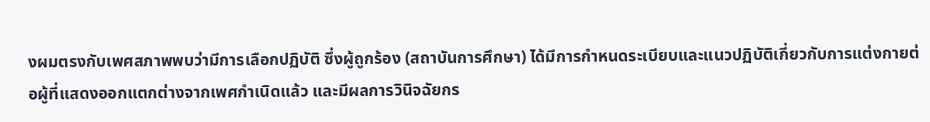งผมตรงกับเพศสภาพพบว่ามีการเลือกปฏิบัติ ซึ่งผู้ถูกร้อง (สถาบันการศึกษา) ได้มีการกำหนดระเบียบและแนวปฏิบัติเกี่ยวกับการแต่งกายต่อผู้ที่แสดงออกแตกต่างจากเพศกำเนิดแล้ว และมีผลการวินิจฉัยกร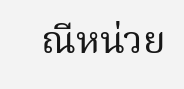ณีหน่วย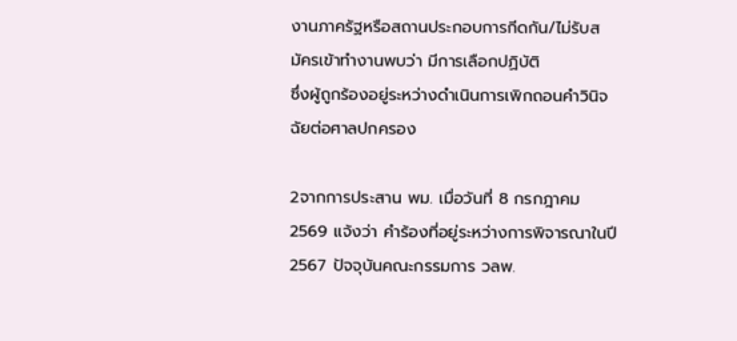งานภาครัฐหรือสถานประกอบการกีดกัน/ไม่รับสมัครเข้าทำงานพบว่า มีการเลือกปฏิบัติ
ซึ่งผู้ถูกร้องอยู่ระหว่างดำเนินการเพิกถอนคำวินิจฉัยต่อศาลปกครอง

2จากการประสาน พม. เมื่อวันที่ 8 กรกฎาคม 2569 แจ้งว่า คำร้องที่อยู่ระหว่างการพิจารณาในปี 2567 ปัจจุบันคณะกรรมการ วลพ.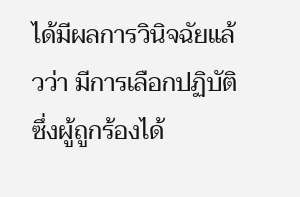ได้มีผลการวินิจฉัยแล้วว่า มีการเลือกปฏิบัติ ซึ่งผู้ถูกร้องได้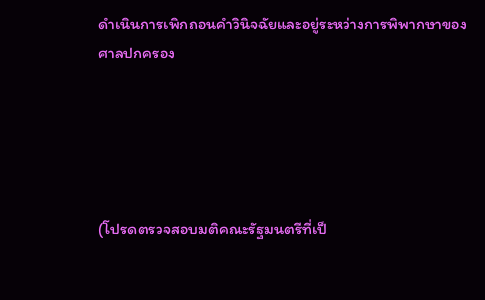ดำเนินการเพิกถอนคำวินิจฉัยและอยู่ระหว่างการพิพากษาของศาลปกครอง





(โปรดตรวจสอบมติคณะรัฐมนตรีที่เป็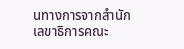นทางการจากสำนักเลขาธิการคณะ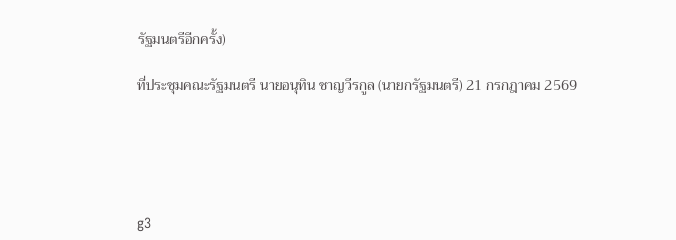รัฐมนตรีอีกครั้ง)

ที่ประชุมคณะรัฐมนตรี นายอนุทิน ชาญวีรกูล (นายกรัฐมนตรี) 21 กรกฎาคม 2569





g3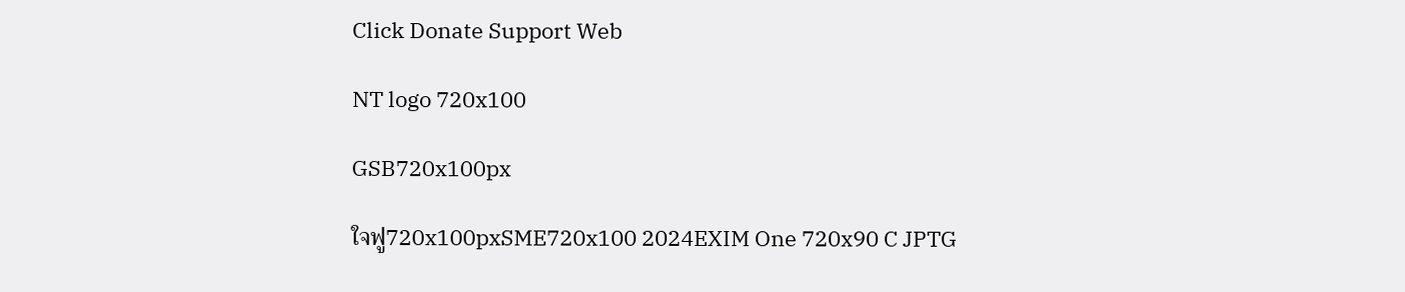Click Donate Support Web

NT logo 720x100

GSB720x100px

ใจฟู720x100pxSME720x100 2024EXIM One 720x90 C JPTG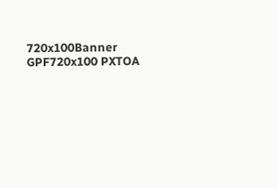720x100Banner GPF720x100 PXTOA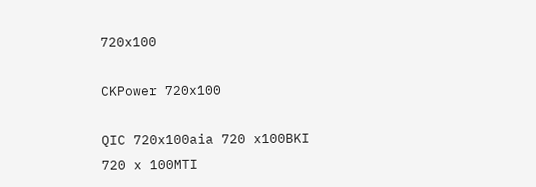720x100

CKPower 720x100

QIC 720x100aia 720 x100BKI 720 x 100MTI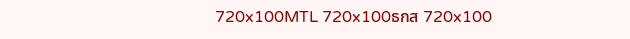720x100MTL 720x100ธกส 720x100